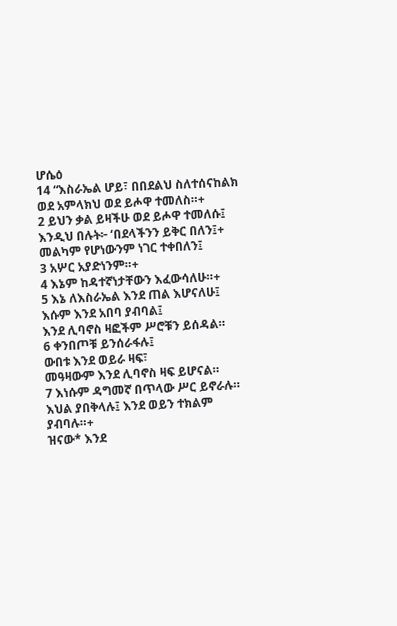ሆሴዕ
14 “እስራኤል ሆይ፣ በበደልህ ስለተሰናከልክ
ወደ አምላክህ ወደ ይሖዋ ተመለስ።+
2 ይህን ቃል ይዛችሁ ወደ ይሖዋ ተመለሱ፤
እንዲህ በሉት፦ ‘በደላችንን ይቅር በለን፤+ መልካም የሆነውንም ነገር ተቀበለን፤
3 አሦር አያድነንም።+
4 እኔም ከዳተኛነታቸውን እፈውሳለሁ።+
5 እኔ ለእስራኤል እንደ ጠል እሆናለሁ፤
እሱም እንደ አበባ ያብባል፤
እንደ ሊባኖስ ዛፎችም ሥሮቹን ይሰዳል።
6 ቀንበጦቹ ይንሰራፋሉ፤
ውበቱ እንደ ወይራ ዛፍ፣
መዓዛውም እንደ ሊባኖስ ዛፍ ይሆናል።
7 እነሱም ዳግመኛ በጥላው ሥር ይኖራሉ።
እህል ያበቅላሉ፤ እንደ ወይን ተክልም ያብባሉ።+
ዝናው* እንደ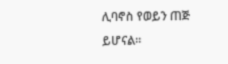ሊባኖስ የወይን ጠጅ ይሆናል።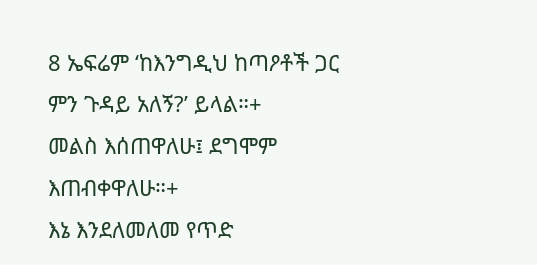8 ኤፍሬም ‘ከእንግዲህ ከጣዖቶች ጋር ምን ጉዳይ አለኝ?’ ይላል።+
መልስ እሰጠዋለሁ፤ ደግሞም እጠብቀዋለሁ።+
እኔ እንደለመለመ የጥድ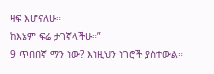ዛፍ እሆናለሁ።
ከእኔም ፍሬ ታገኛላችሁ።”
9 ጥበበኛ ማን ነው? እነዚህን ነገሮች ያስተውል።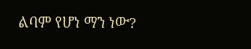ልባም የሆነ ማን ነው?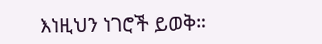እነዚህን ነገሮች ይወቅ።